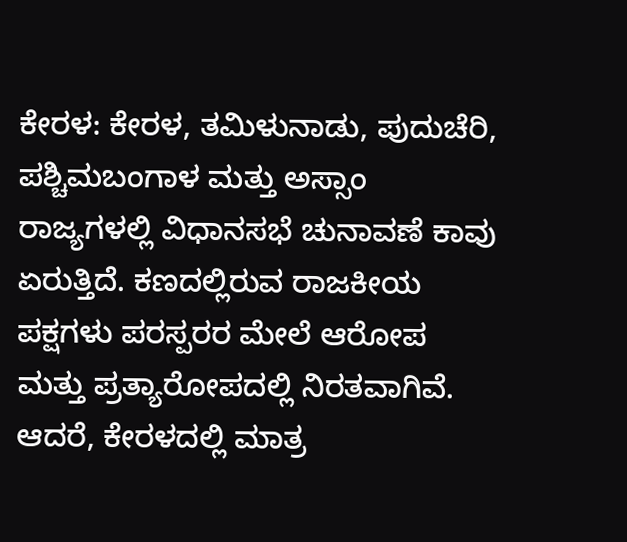ಕೇರಳ: ಕೇರಳ, ತಮಿಳುನಾಡು, ಪುದುಚೆರಿ, ಪಶ್ಚಿಮಬಂಗಾಳ ಮತ್ತು ಅಸ್ಸಾಂ ರಾಜ್ಯಗಳಲ್ಲಿ ವಿಧಾನಸಭೆ ಚುನಾವಣೆ ಕಾವು ಏರುತ್ತಿದೆ. ಕಣದಲ್ಲಿರುವ ರಾಜಕೀಯ ಪಕ್ಷಗಳು ಪರಸ್ಪರರ ಮೇಲೆ ಆರೋಪ ಮತ್ತು ಪ್ರತ್ಯಾರೋಪದಲ್ಲಿ ನಿರತವಾಗಿವೆ.
ಆದರೆ, ಕೇರಳದಲ್ಲಿ ಮಾತ್ರ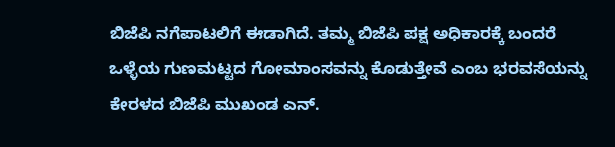ಬಿಜೆಪಿ ನಗೆಪಾಟಲಿಗೆ ಈಡಾಗಿದೆ. ತಮ್ಮ ಬಿಜೆಪಿ ಪಕ್ಷ ಅಧಿಕಾರಕ್ಕೆ ಬಂದರೆ ಒಳ್ಳೆಯ ಗುಣಮಟ್ಟದ ಗೋಮಾಂಸವನ್ನು ಕೊಡುತ್ತೇವೆ ಎಂಬ ಭರವಸೆಯನ್ನು ಕೇರಳದ ಬಿಜೆಪಿ ಮುಖಂಡ ಎನ್.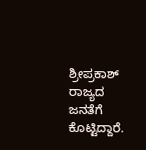ಶ್ರೀಪ್ರಕಾಶ್ ರಾಜ್ಯದ ಜನತೆಗೆ ಕೊಟ್ಟಿದ್ದಾರೆ.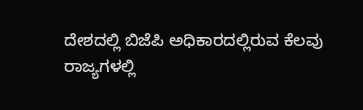ದೇಶದಲ್ಲಿ ಬಿಜೆಪಿ ಅಧಿಕಾರದಲ್ಲಿರುವ ಕೆಲವು ರಾಜ್ಯಗಳಲ್ಲಿ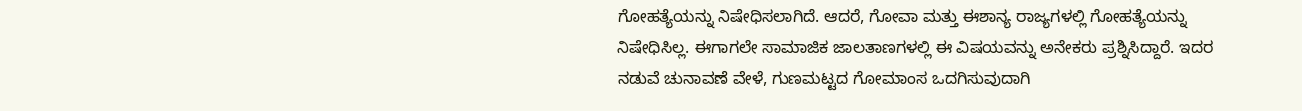ಗೋಹತ್ಯೆಯನ್ನು ನಿಷೇಧಿಸಲಾಗಿದೆ. ಆದರೆ, ಗೋವಾ ಮತ್ತು ಈಶಾನ್ಯ ರಾಜ್ಯಗಳಲ್ಲಿ ಗೋಹತ್ಯೆಯನ್ನು ನಿಷೇಧಿಸಿಲ್ಲ. ಈಗಾಗಲೇ ಸಾಮಾಜಿಕ ಜಾಲತಾಣಗಳಲ್ಲಿ ಈ ವಿಷಯವನ್ನು ಅನೇಕರು ಪ್ರಶ್ನಿಸಿದ್ದಾರೆ. ಇದರ ನಡುವೆ ಚುನಾವಣೆ ವೇಳೆ, ಗುಣಮಟ್ಟದ ಗೋಮಾಂಸ ಒದಗಿಸುವುದಾಗಿ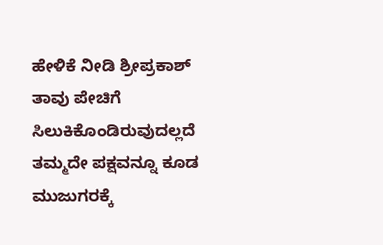ಹೇಳಿಕೆ ನೀಡಿ ಶ್ರೀಪ್ರಕಾಶ್ ತಾವು ಪೇಚಿಗೆ ಸಿಲುಕಿಕೊಂಡಿರುವುದಲ್ಲದೆ ತಮ್ಮದೇ ಪಕ್ಷವನ್ನೂ ಕೂಡ ಮುಜುಗರಕ್ಕೆ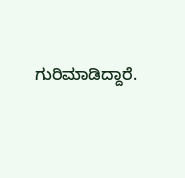ಗುರಿಮಾಡಿದ್ದಾರೆ.